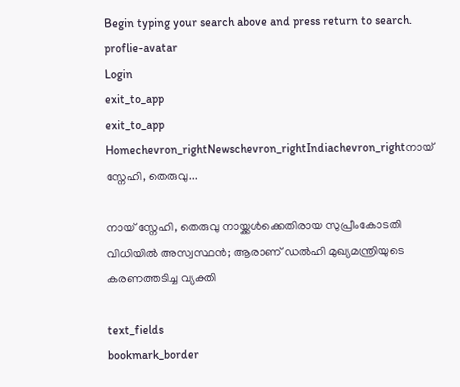Begin typing your search above and press return to search.
proflie-avatar
Login
exit_to_app
exit_to_app
Homechevron_rightNewschevron_rightIndiachevron_rightനായ് സ്നേഹി, തെരുവു...

നായ് സ്നേഹി, തെരുവു നായ്ക്കൾക്കെതിരായ സുപ്രീംകോടതി വിധിയിൽ അസ്വസ്ഥൻ; ആരാണ് ഡൽഹി മുഖ്യമന്ത്രിയുടെ കരണത്തടിച്ച വ്യക്തി

text_fields
bookmark_border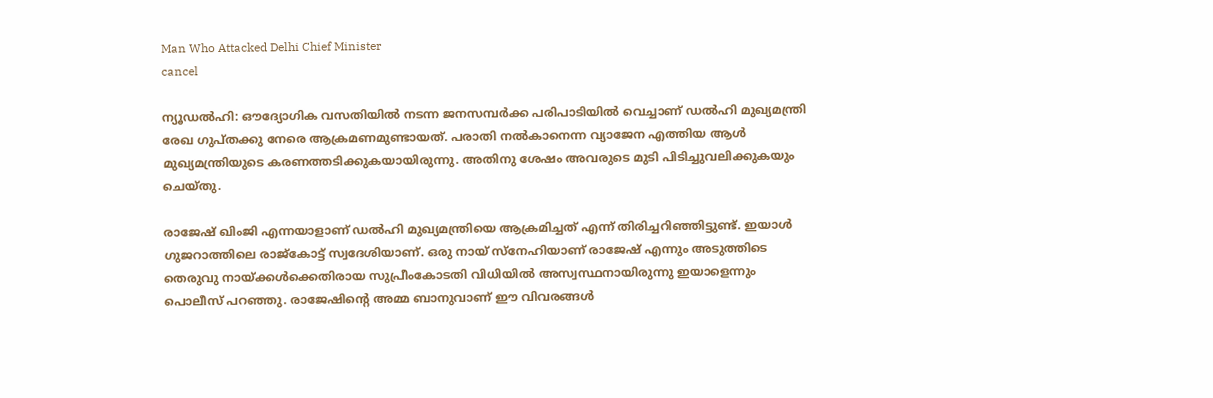Man Who Attacked Delhi Chief Minister
cancel

ന്യൂഡൽഹി: ഔദ്യോഗിക വസതിയിൽ നടന്ന ജനസമ്പർക്ക പരിപാടിയിൽ വെച്ചാണ് ഡൽഹി മുഖ്യമന്ത്രി രേഖ ഗുപ്തക്കു നേരെ ആക്രമണമുണ്ടായത്. പരാതി നൽകാനെന്ന വ്യാജേന എത്തിയ ആൾ മുഖ്യമന്ത്രിയുടെ കരണത്തടിക്കുകയായിരുന്നു. അതിനു ശേഷം അവരുടെ മുടി പിടിച്ചുവലിക്കുകയും ചെയ്തു.

രാജേഷ് ഖിംജി എന്നയാളാണ് ഡൽഹി മുഖ്യമന്ത്രിയെ ആക്രമിച്ചത് എന്ന് തിരിച്ചറിഞ്ഞിട്ടുണ്ട്. ഇയാൾ ഗുജറാത്തിലെ രാജ്കോട്ട് സ്വദേശിയാണ്. ഒരു നായ് സ്നേഹിയാണ് രാജേഷ് എന്നും അടുത്തിടെ തെരുവു നായ്ക്കൾക്കെതിരായ സുപ്രീംകോടതി വിധിയിൽ അസ്വസ്ഥനായിരുന്നു ഇയാളെന്നും പൊലീസ് പറഞ്ഞു. രാജേഷിന്റെ അമ്മ ബാനുവാണ് ഈ വിവരങ്ങൾ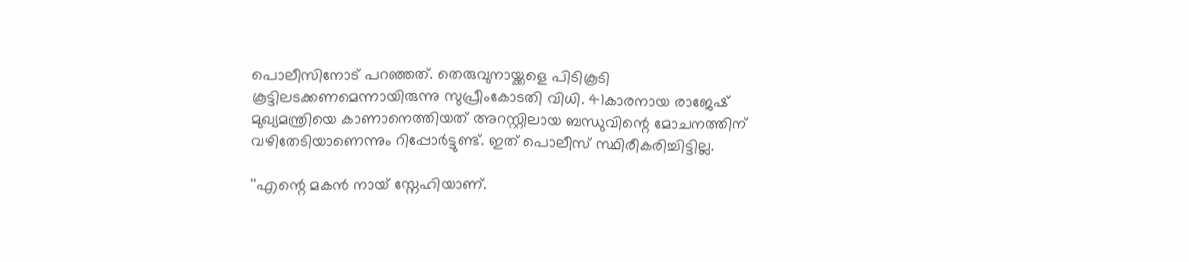പൊലീസിനോട് പറഞ്ഞത്. തെരുവുനായ്ക്കളെ പിടികൂടി കൂട്ടിലടക്കണമെന്നായിരുന്നു സുപ്രീംകോടതി വിധി. 41കാരനായ രാജേഷ് മുഖ്യമന്ത്രിയെ കാണാനെത്തിയത് അറസ്റ്റിലായ ബന്ധുവിന്റെ മോചനത്തിന് വഴിതേടിയാണെന്നും റിപ്പോർട്ടുണ്ട്. ഇത് പൊലീസ് സ്ഥിരീകരിച്ചിട്ടില്ല.

''എന്റെ മകൻ നായ് സ്നേഹിയാണ്.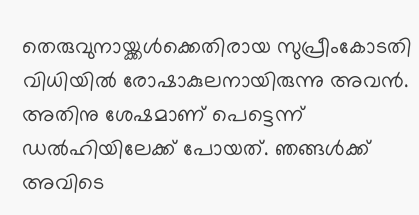തെരുവുനായ്ക്കൾക്കെതിരായ സുപ്രീംകോടതി വിധിയിൽ രോഷാകുലനായിരുന്നു അവൻ. അതിനു ശേഷമാണ് പെട്ടെന്ന് ഡൽഹിയിലേക്ക് പോയത്. ഞങ്ങൾക്ക് അവിടെ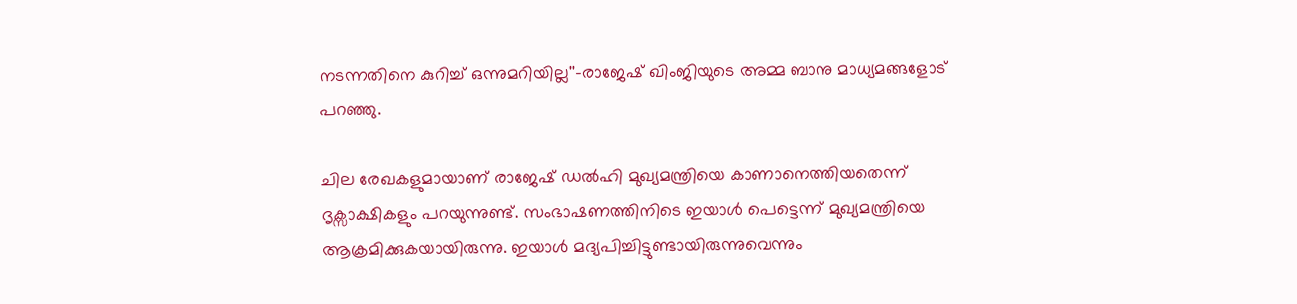നടന്നതിനെ കുറിച്ച് ഒന്നുമറിയില്ല''-രാജേഷ് ഖിംജിയുടെ അമ്മ ബാനു മാധ്യമങ്ങളോട് പറഞ്ഞു.

ചില രേഖകളുമായാണ് രാജേഷ് ഡൽഹി മുഖ്യമന്ത്രിയെ കാണാനെത്തിയതെന്ന് ദൃക്സാക്ഷികളും പറയുന്നുണ്ട്. സംഭാഷണത്തിനിടെ ഇയാൾ പെട്ടെന്ന് മുഖ്യമന്ത്രിയെ ആക്രമിക്കുകയായിരുന്നു. ഇയാൾ മദ്യപിച്ചിട്ടുണ്ടായിരുന്നുവെന്നും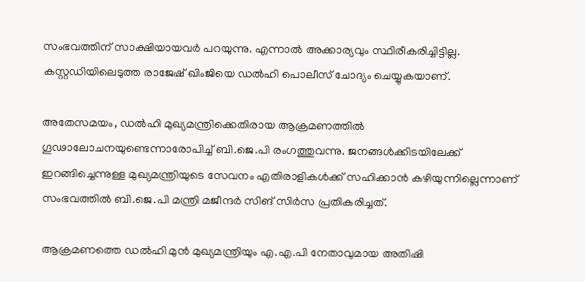സംഭവത്തിന് സാക്ഷിയായവർ പറയുന്നു. എന്നാൽ അക്കാര്യവും സ്ഥിരീകരിച്ചിട്ടില്ല. കസ്റ്റഡിയിലെടുത്ത രാജേഷ് ഖിംജിയെ ഡൽഹി പൊലീസ് ചോദ്യം ചെയ്യുകയാണ്.

അതേസമയം, ഡൽഹി മുഖ്യമന്ത്രിക്കെതിരായ ആക്രമണത്തിൽ ഗൂഢാലോചനയുണ്ടെന്നാരോപിച്ച് ബി.ജെ.പി രംഗത്തുവന്നു. ജനങ്ങൾക്കിടയിലേക്ക് ഇറങ്ങിച്ചെന്നുള്ള മുഖ്യമന്ത്രിയുടെ സേവനം എതിരാളികൾക്ക് സഹിക്കാൻ കഴിയുന്നില്ലെന്നാണ് സംഭവത്തിൽ ബി.ജെ.പി മന്ത്രി മജീന്ദർ സിങ് സിർസ പ്രതികരിച്ചത്.

ആക്രമണത്തെ ഡൽഹി മുൻ മുഖ്യമന്ത്രിയും എ.എ.പി നേതാവുമായ അതിഷി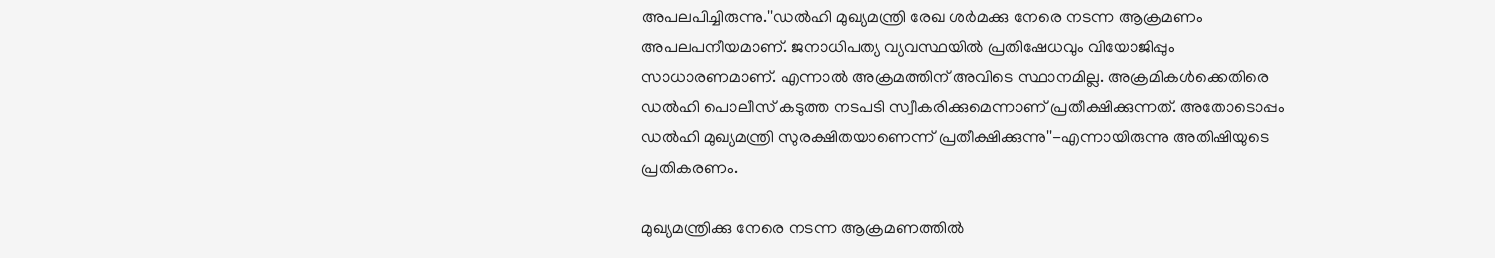അപലപിച്ചിരുന്നു.''ഡൽഹി മുഖ്യമന്ത്രി രേഖ ശർമക്കു നേരെ നടന്ന ആക്രമണം അപലപനീയമാണ്. ജനാധിപത്യ വ്യവസ്ഥയിൽ പ്രതിഷേധവും വിയോജിപ്പും സാധാരണമാണ്. എന്നാൽ അക്രമത്തിന് അവിടെ സ്ഥാനമില്ല. അക്രമികൾക്കെതിരെ ഡൽഹി പൊലീസ് കടുത്ത നടപടി സ്വീകരിക്കുമെന്നാണ് പ്രതീക്ഷിക്കുന്നത്. അതോടൊപ്പം ഡൽഹി മുഖ്യമന്ത്രി സുരക്ഷിതയാണെന്ന് പ്രതീക്ഷിക്കുന്നു''-എന്നായിരുന്നു അതിഷിയുടെ പ്രതികരണം.

മുഖ്യമന്ത്രിക്കു നേരെ നടന്ന ആക്രമണത്തിൽ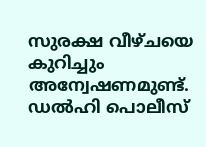സുരക്ഷ വീഴ്ചയെ കുറിച്ചും അന്വേഷണമുണ്ട്. ഡൽഹി പൊലീസ്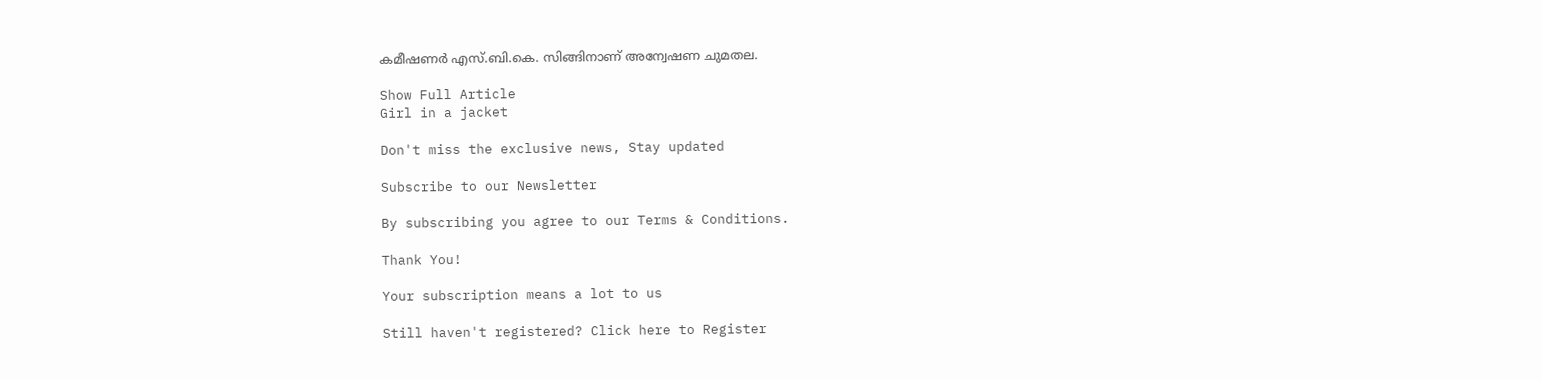കമീഷണർ എസ്.ബി.കെ. സിങ്ങിനാണ് അന്വേഷണ ചുമതല.

Show Full Article
Girl in a jacket

Don't miss the exclusive news, Stay updated

Subscribe to our Newsletter

By subscribing you agree to our Terms & Conditions.

Thank You!

Your subscription means a lot to us

Still haven't registered? Click here to Register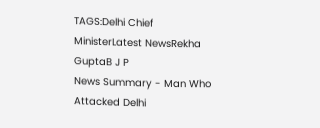TAGS:Delhi Chief MinisterLatest NewsRekha GuptaB J P
News Summary - Man Who Attacked Delhi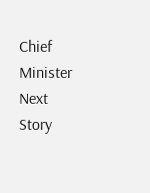Chief Minister
Next Story